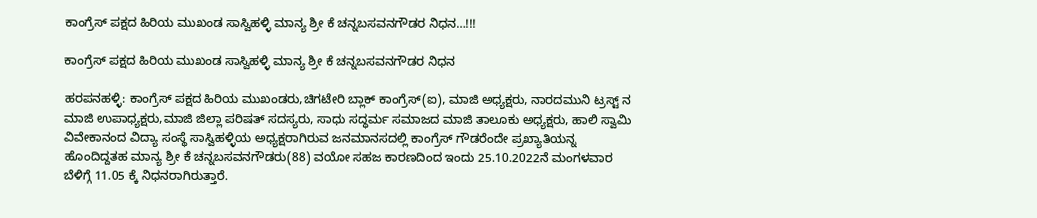ಕಾಂಗ್ರೆಸ್ ಪಕ್ಷದ ಹಿರಿಯ ಮುಖಂಡ ಸಾಸ್ವಿಹಳ್ಳಿ ಮಾನ್ಯ ಶ್ರೀ ಕೆ ಚನ್ನಬಸವನಗೌಡರ ನಿಧನ…!!!

ಕಾಂಗ್ರೆಸ್ ಪಕ್ಷದ ಹಿರಿಯ ಮುಖಂಡ ಸಾಸ್ವಿಹಳ್ಳಿ ಮಾನ್ಯ ಶ್ರೀ ಕೆ ಚನ್ನಬಸವನಗೌಡರ ನಿಧನ

ಹರಪನಹಳ್ಳಿ: ಕಾಂಗ್ರೆಸ್ ಪಕ್ಷದ ಹಿರಿಯ ಮುಖಂಡರು,ಚಿಗಟೇರಿ ಬ್ಲಾಕ್ ಕಾಂಗ್ರೆಸ್(ಐ), ಮಾಜಿ ಅಧ್ಯಕ್ಷರು, ನಾರದಮುನಿ ಟ್ರಸ್ಟ್ ನ ಮಾಜಿ ಉಪಾಧ್ಯಕ್ಷರು,ಮಾಜಿ ಜಿಲ್ಲಾ ಪರಿಷತ್ ಸದಸ್ಯರು, ಸಾಧು ಸದ್ಧರ್ಮ ಸಮಾಜದ ಮಾಜಿ ತಾಲೂಕು ಅಧ್ಯಕ್ಷರು, ಹಾಲಿ ಸ್ವಾಮಿ ವಿವೇಕಾನಂದ ವಿದ್ಯಾ ಸಂಸ್ಥೆ ಸಾಸ್ವಿಹಳ್ಳಿಯ ಅಧ್ಯಕ್ಷರಾಗಿರುವ ಜನಮಾನಸದಲ್ಲಿ ಕಾಂಗ್ರೆಸ್ ಗೌಡರೆಂದೇ ಪ್ರಖ್ಯಾತಿಯನ್ನ ಹೊಂದಿದ್ದತಹ ಮಾನ್ಯ ಶ್ರೀ ಕೆ ಚನ್ನಬಸವನಗೌಡರು(88) ವಯೋ ಸಹಜ ಕಾರಣದಿಂದ ಇಂದು 25.10.2022ನೆ ಮಂಗಳವಾರ ಬೆಳಿಗ್ಗೆ 11.05 ಕ್ಕೆ ನಿಧನರಾಗಿರುತ್ತಾರೆ.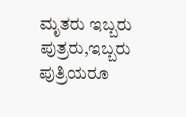ಮೃತರು ಇಬ್ಬರು ಪುತ್ರರು,ಇಬ್ಬರು ಪುತ್ರಿಯರೂ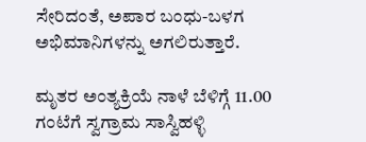ಸೇರಿದಂತೆ, ಅಪಾರ ಬಂಧು-ಬಳಗ ಅಭಿಮಾನಿಗಳನ್ನು ಅಗಲಿರುತ್ತಾರೆ.

ಮೃತರ ಅಂತ್ಯಕ್ರಿಯೆ ನಾಳೆ ಬೆಳಿಗ್ಗೆ 11.00 ಗಂಟೆಗೆ ಸ್ವಗ್ರಾಮ ಸಾಸ್ವಿಹಳ್ಳಿ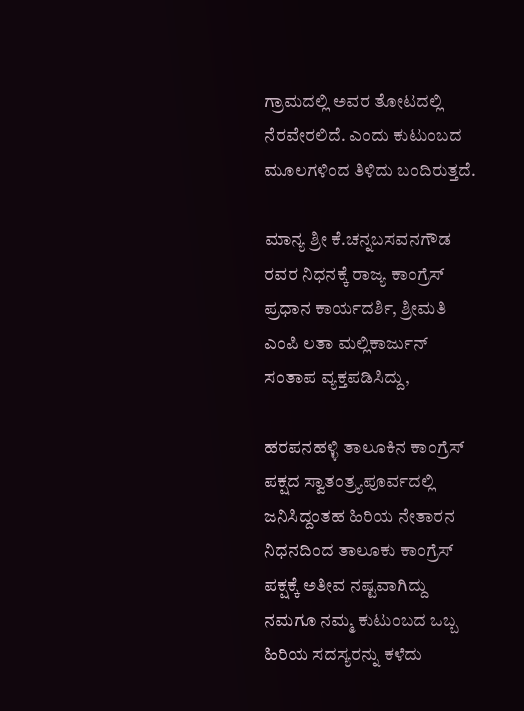ಗ್ರಾಮದಲ್ಲಿ ಅವರ ತೋಟದಲ್ಲಿ ನೆರವೇರಲಿದೆ. ಎಂದು ಕುಟುಂಬದ ಮೂಲಗಳಿಂದ ತಿಳಿದು ಬಂದಿರುತ್ತದೆ.

ಮಾನ್ಯ ಶ್ರೀ ಕೆ.ಚನ್ನಬಸವನಗೌಡ ರವರ ನಿಧನಕ್ಕೆ ರಾಜ್ಯ ಕಾಂಗ್ರೆಸ್ ಪ್ರಧಾನ ಕಾರ್ಯದರ್ಶಿ, ಶ್ರೀಮತಿ ಎಂಪಿ ಲತಾ ಮಲ್ಲಿಕಾರ್ಜುನ್ ಸಂತಾಪ ವ್ಯಕ್ತಪಡಿಸಿದ್ದು,

ಹರಪನಹಳ್ಳಿ ತಾಲೂಕಿನ ಕಾಂಗ್ರೆಸ್ ಪಕ್ಷದ ಸ್ವಾತಂತ್ರ್ಯಪೂರ್ವದಲ್ಲಿ ಜನಿಸಿದ್ದಂತಹ ಹಿರಿಯ ನೇತಾರನ ನಿಧನದಿಂದ ತಾಲೂಕು ಕಾಂಗ್ರೆಸ್ ಪಕ್ಷಕ್ಕೆ ಅತೀವ ನಷ್ಟವಾಗಿದ್ದು ನಮಗೂ ನಮ್ಮ ಕುಟುಂಬದ ಒಬ್ಬ ಹಿರಿಯ ಸದಸ್ಯರನ್ನು ಕಳೆದು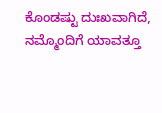ಕೊಂಡಷ್ಟು ದುಃಖವಾಗಿದೆ, ನಮ್ಮೊಂದಿಗೆ ಯಾವತ್ತೂ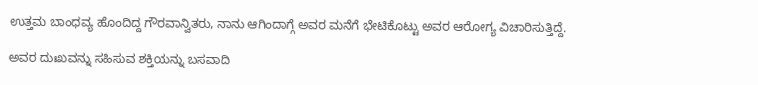ಉತ್ತಮ ಬಾಂಧವ್ಯ ಹೊಂದಿದ್ದ ಗೌರವಾನ್ವಿತರು, ನಾನು ಆಗಿಂದಾಗ್ಗೆ ಅವರ ಮನೆಗೆ ಭೇಟಿಕೊಟ್ಟು ಅವರ ಆರೋಗ್ಯ ವಿಚಾರಿಸುತ್ತಿದ್ದೆ.

ಅವರ ದುಃಖವನ್ನು ಸಹಿಸುವ ಶಕ್ತಿಯನ್ನು ಬಸವಾದಿ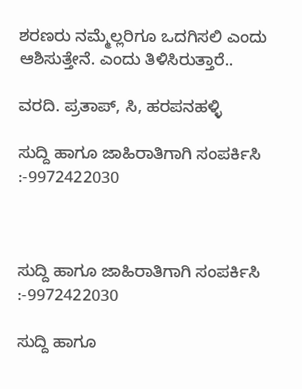ಶರಣರು ನಮ್ಮೆಲ್ಲರಿಗೂ ಒದಗಿಸಲಿ ಎಂದು ಆಶಿಸುತ್ತೇನೆ. ಎಂದು ತಿಳಿಸಿರುತ್ತಾರೆ..

ವರದಿ. ಪ್ರತಾಪ್, ಸಿ, ಹರಪನಹಳ್ಳಿ

ಸುದ್ದಿ ಹಾಗೂ ಜಾಹಿರಾತಿಗಾಗಿ ಸಂಪರ್ಕಿಸಿ :-9972422030



ಸುದ್ದಿ ಹಾಗೂ ಜಾಹಿರಾತಿಗಾಗಿ ಸಂಪರ್ಕಿಸಿ :-9972422030

ಸುದ್ದಿ ಹಾಗೂ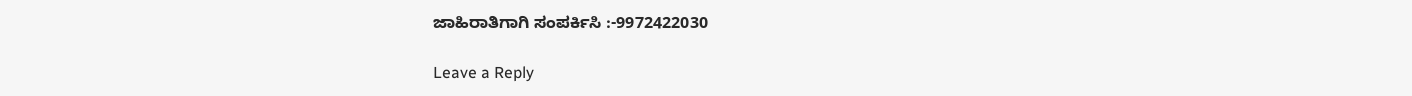ಜಾಹಿರಾತಿಗಾಗಿ ಸಂಪರ್ಕಿಸಿ :-9972422030

Leave a Reply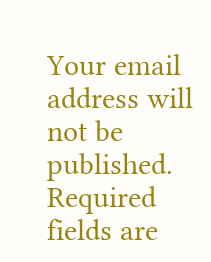Your email address will not be published. Required fields are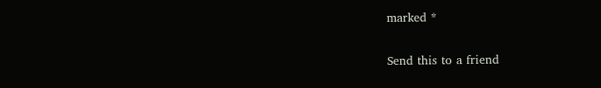marked *

Send this to a friend